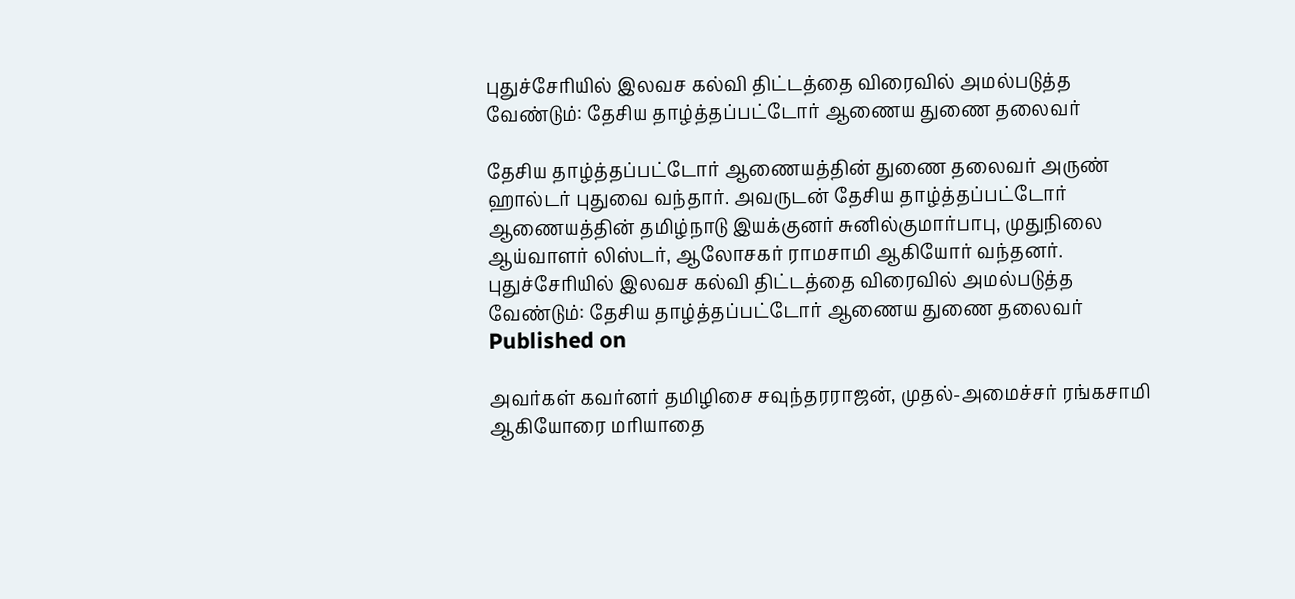புதுச்சேரியில் இலவச கல்வி திட்டத்தை விரைவில் அமல்படுத்த வேண்டும்: தேசிய தாழ்த்தப்பட்டோர் ஆணைய துணை தலைவர்

தேசிய தாழ்த்தப்பட்டோர் ஆணையத்தின் துணை தலைவர் அருண் ஹால்டர் புதுவை வந்தார். அவருடன் தேசிய தாழ்த்தப்பட்டோர் ஆணையத்தின் தமிழ்நாடு இயக்குனர் சுனில்குமார்பாபு, முதுநிலை ஆய்வாளர் லிஸ்டர், ஆலோசகர் ராமசாமி ஆகியோர் வந்தனர்.
புதுச்சேரியில் இலவச கல்வி திட்டத்தை விரைவில் அமல்படுத்த வேண்டும்: தேசிய தாழ்த்தப்பட்டோர் ஆணைய துணை தலைவர்
Published on

அவர்கள் கவர்னர் தமிழிசை சவுந்தரராஜன், முதல்-அமைச்சர் ரங்கசாமி ஆகியோரை மரியாதை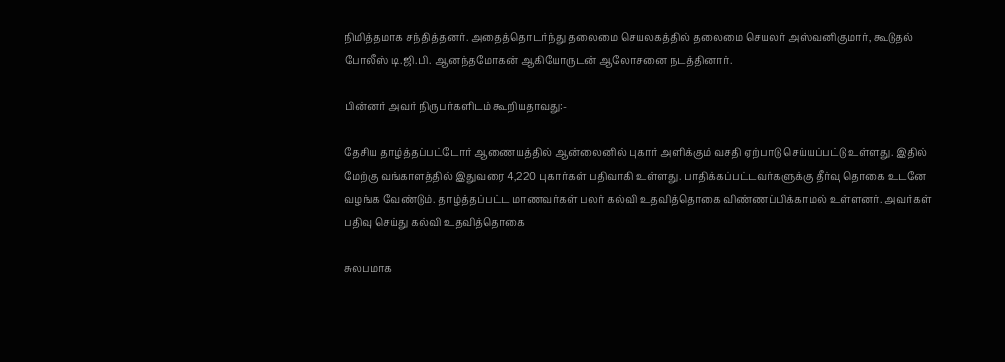நிமித்தமாக சந்தித்தனர். அதைத்தொடர்ந்து தலைமை செயலகத்தில் தலைமை செயலர் அஸ்வனிகுமார், கூடுதல் போலீஸ் டி.ஜி.பி. ஆனந்தமோகன் ஆகியோருடன் ஆலோசனை நடத்தினார்.

பின்னர் அவர் நிருபர்களிடம் கூறியதாவது:-

தேசிய தாழ்த்தப்பட்டோர் ஆணையத்தில் ஆன்லைனில் புகார் அளிக்கும் வசதி ஏற்பாடு செய்யப்பட்டு உள்ளது. இதில் மேற்கு வங்காளத்தில் இதுவரை 4,220 புகார்கள் பதிவாகி உள்ளது. பாதிக்கப்பட்டவர்களுக்கு தீர்வு தொகை உடனே வழங்க வேண்டும். தாழ்த்தப்பட்ட மாணவர்கள் பலர் கல்வி உதவித்தொகை விண்ணப்பிக்காமல் உள்ளனர். அவர்கள் பதிவு செய்து கல்வி உதவித்தொகை

சுலபமாக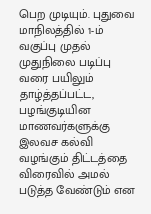பெற முடியும். புதுவை மாநிலத்தில் 1-ம் வகுப்பு முதல் முதுநிலை படிப்பு வரை பயிலும் தாழ்த்தப்பட்ட, பழங்குடியின மாணவர்களுக்கு இலவச கல்வி வழங்கும் திட்டத்தை விரைவில் அமல் படுத்த வேண்டும் என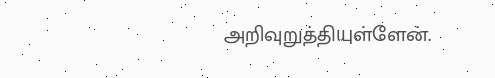அறிவுறுத்தியுள்ளேன்.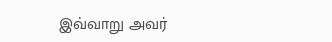இவ்வாறு அவர்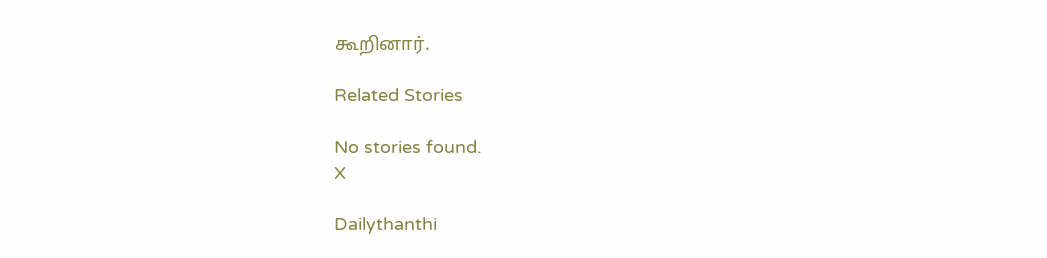கூறினார்.

Related Stories

No stories found.
X

Dailythanthi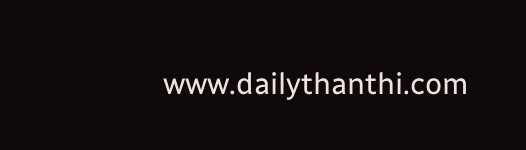www.dailythanthi.com